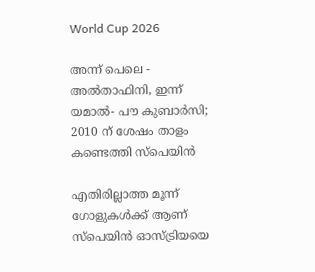World Cup 2026

അന്ന് പെലെ - അൽതാഫിനി, ഇന്ന് യമാൽ- പൗ കുബാർസി; 2010 ന് ശേഷം താളം കണ്ടെത്തി സ്പെയിൻ

എതിരില്ലാത്ത മൂന്ന് ഗോളുകൾക്ക് ആണ് സ്പെയിൻ ഓസ്ട്രിയയെ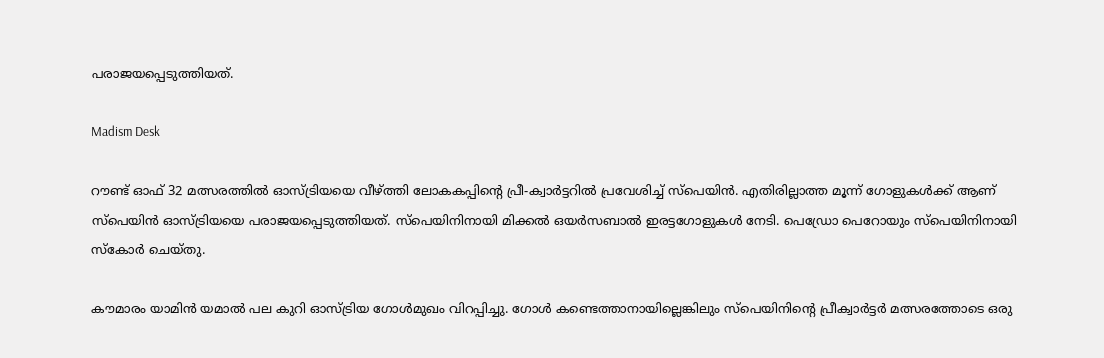പരാജയപ്പെടുത്തിയത്.

Madism Desk

റൗണ്ട് ഓഫ് 32 മത്സരത്തിൽ ഓസ്ട്രിയയെ വീഴ്ത്തി ലോകകപ്പിന്റെ പ്രീ-ക്വാർട്ടറിൽ പ്രവേശിച്ച് സ്പെയിൻ. എതിരില്ലാത്ത മൂന്ന് ഗോളുകൾക്ക് ആണ് സ്പെയിൻ ഓസ്ട്രിയയെ പരാജയപ്പെടുത്തിയത്. സ്പെയിനിനായി മിക്കൽ ഒയർസബാൽ ഇരട്ടഗോളുകൾ നേടി. പെഡ്രോ പെറോയും സ്പെയിനിനായി സ്കോർ ചെയ്തു.

കൗമാരം യാമിൻ യമാൽ പല കുറി ഓസ്ട്രിയ ഗോൾമുഖം വിറപ്പിച്ചു. ഗോൾ കണ്ടെത്താനായില്ലെങ്കിലും സ്പെയിനിന്റെ പ്രീക്വാർട്ടർ മത്സരത്തോടെ ഒരു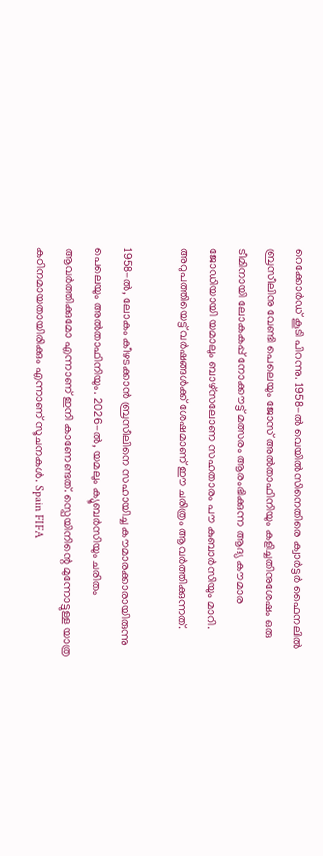റെക്കോർഡ് കൂടി പിറന്നു. 1958-ൽ വെയിൽസിനെതിരെ ക്വാർട്ടർ ഫൈനലിൽ ബ്രസീലിനു വേണ്ടി പെലെയും ജോസ് അൽതാഫിനിയും കളിച്ചതിനുശേഷം ഒരു ടീമിനായി ലോകകപ്പ് നോക്കൗട്ട് മത്സരം ആരംഭിക്കുന്ന ആദ്യ കൗമാര ജോഡിയായി യമാലും ബാഴ്‌സലോണ സഹതാരം പൗ കുബാർസിയും മാറി. അറുപത്തിയെട്ട് വർഷങ്ങൾക്ക് ശേഷമാണ് ഈ ചരിത്രം ആവർത്തിക്കുന്നത്.

1958-ൽ, ലോകം കീഴടക്കാൻ ബ്രസീലിനെ സഹായിച്ച കൗമാരക്കാരായിരുന്നു പെലെയും അൽതാഫിനിയും. 2026-ൽ, യമലും ക്യൂബർസിയും ചരിതം ആവർത്തിക്കുമോ എന്നാണ് ഇനി കാണേണ്ടത്. സ്പെയിനിന്റെ മുന്നോട്ടുള്ള യാത്ര കഠിനമായതായിരിക്കും എന്നാണ് സൂചനകൾ. Spain FIFA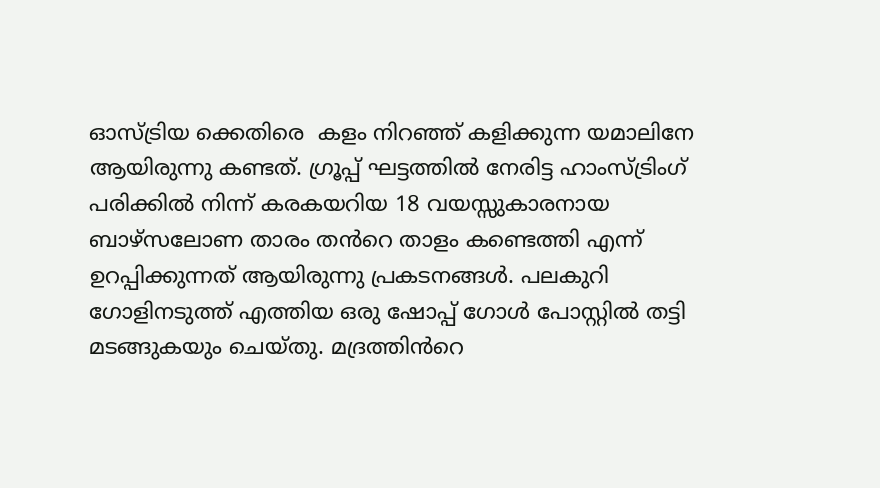ഓസ്ട്രിയ ക്കെതിരെ  കളം നിറഞ്ഞ് കളിക്കുന്ന യമാലിനേ  ആയിരുന്നു കണ്ടത്. ഗ്രൂപ്പ് ഘട്ടത്തിൽ നേരിട്ട ഹാംസ്ട്രിംഗ് പരിക്കിൽ നിന്ന് കരകയറിയ 18 വയസ്സുകാരനായ ബാഴ്‌സലോണ താരം തൻറെ താളം കണ്ടെത്തി എന്ന് ഉറപ്പിക്കുന്നത് ആയിരുന്നു പ്രകടനങ്ങൾ. പലകുറി ഗോളിനടുത്ത് എത്തിയ ഒരു ഷോപ്പ് ഗോൾ പോസ്റ്റിൽ തട്ടി മടങ്ങുകയും ചെയ്തു. മദ്രത്തിൻറെ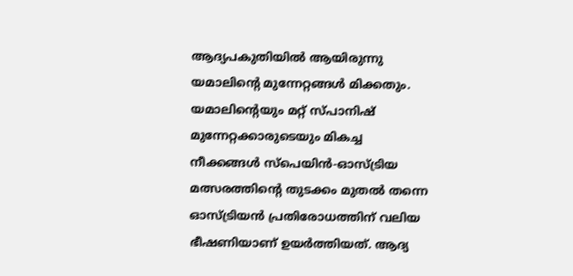ആദ്യപകുതിയിൽ ആയിരുന്നു യമാലിന്റെ മുന്നേറ്റങ്ങൾ മിക്കതും. യമാലിന്റെയും മറ്റ് സ്പാനിഷ് മുന്നേറ്റക്കാരുടെയും മികച്ച നീക്കങ്ങൾ സ്പെയിൻ-ഓസ്ട്രിയ മത്സരത്തിന്റെ തുടക്കം മുതൽ തന്നെ ഓസ്ട്രിയൻ പ്രതിരോധത്തിന് വലിയ ഭീഷണിയാണ് ഉയർത്തിയത്. ആദ്യ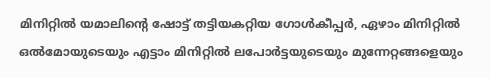മിനിറ്റിൽ യമാലിന്റെ ഷോട്ട് തട്ടിയകറ്റിയ ഗോൾകീപ്പർ, ഏഴാം മിനിറ്റിൽ ഒൽമോയുടെയും എട്ടാം മിനിറ്റിൽ ലപോർട്ടയുടെയും മുന്നേറ്റങ്ങളെയും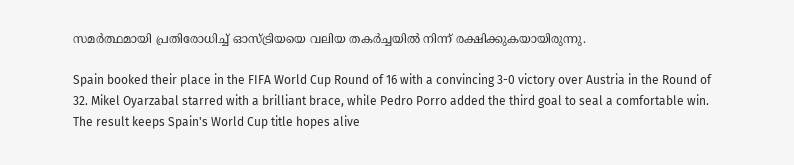സമർത്ഥമായി പ്രതിരോധിച്ച് ഓസ്ട്രിയയെ വലിയ തകർച്ചയിൽ നിന്ന് രക്ഷിക്കുകയായിരുന്നു.

Spain booked their place in the FIFA World Cup Round of 16 with a convincing 3-0 victory over Austria in the Round of 32. Mikel Oyarzabal starred with a brilliant brace, while Pedro Porro added the third goal to seal a comfortable win. The result keeps Spain's World Cup title hopes alive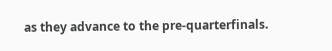as they advance to the pre-quarterfinals.